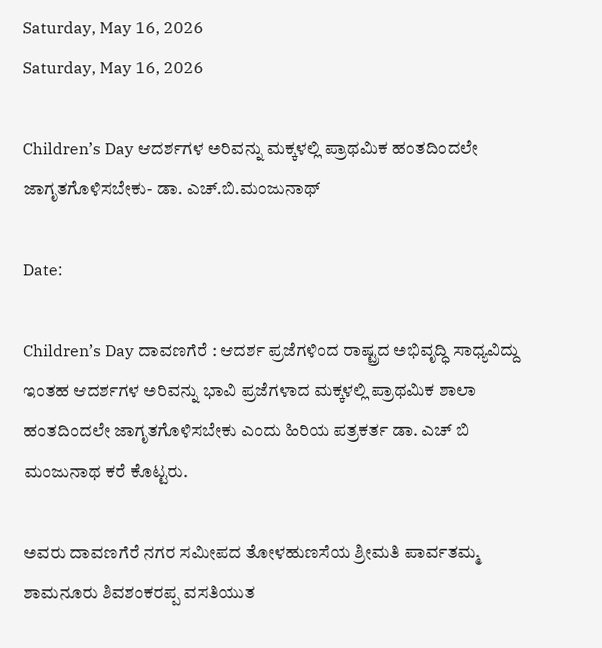Saturday, May 16, 2026
Saturday, May 16, 2026

Children’s Day ಆದರ್ಶಗಳ ಅರಿವನ್ನು ಮಕ್ಕಳಲ್ಲಿ ಪ್ರಾಥಮಿಕ ಹಂತದಿಂದಲೇ ಜಾಗೃತಗೊಳಿಸಬೇಕು- ಡಾ. ಎಚ್.ಬಿ.ಮಂಜುನಾಥ್

Date:

Children’s Day ದಾವಣಗೆರೆ : ಆದರ್ಶ ಪ್ರಜೆಗಳಿಂದ ರಾಷ್ಟ್ರದ ಅಭಿವೃದ್ಧಿ ಸಾಧ್ಯವಿದ್ದು ಇಂತಹ ಆದರ್ಶಗಳ ಅರಿವನ್ನು ಭಾವಿ ಪ್ರಜೆಗಳಾದ ಮಕ್ಕಳಲ್ಲಿ ಪ್ರಾಥಮಿಕ ಶಾಲಾ ಹಂತದಿಂದಲೇ ಜಾಗೃತಗೊಳಿಸಬೇಕು ಎಂದು ಹಿರಿಯ ಪತ್ರಕರ್ತ ಡಾ. ಎಚ್ ಬಿ ಮಂಜುನಾಥ ಕರೆ ಕೊಟ್ಟರು.

ಅವರು ದಾವಣಗೆರೆ ನಗರ ಸಮೀಪದ ತೋಳಹುಣಸೆಯ ಶ್ರೀಮತಿ ಪಾರ್ವತಮ್ಮ ಶಾಮನೂರು ಶಿವಶಂಕರಪ್ಪ ವಸತಿಯುತ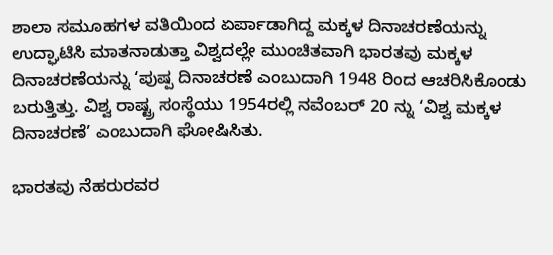ಶಾಲಾ ಸಮೂಹಗಳ ವತಿಯಿಂದ ಏರ್ಪಾಡಾಗಿದ್ದ ಮಕ್ಕಳ ದಿನಾಚರಣೆಯನ್ನು ಉದ್ಘಾಟಿಸಿ ಮಾತನಾಡುತ್ತಾ ವಿಶ್ವದಲ್ಲೇ ಮುಂಚಿತವಾಗಿ ಭಾರತವು ಮಕ್ಕಳ ದಿನಾಚರಣೆಯನ್ನು ‘ಪುಷ್ಪ ದಿನಾಚರಣೆ ಎಂಬುದಾಗಿ 1948 ರಿಂದ ಆಚರಿಸಿಕೊಂಡು ಬರುತ್ತಿತ್ತು. ವಿಶ್ವ ರಾಷ್ಟ್ರ ಸಂಸ್ಥೆಯು 1954ರಲ್ಲಿ ನವೆಂಬರ್ 20 ನ್ನು ‘ವಿಶ್ವ ಮಕ್ಕಳ ದಿನಾಚರಣೆ’ ಎಂಬುದಾಗಿ ಘೋಷಿಸಿತು.

ಭಾರತವು ನೆಹರುರವರ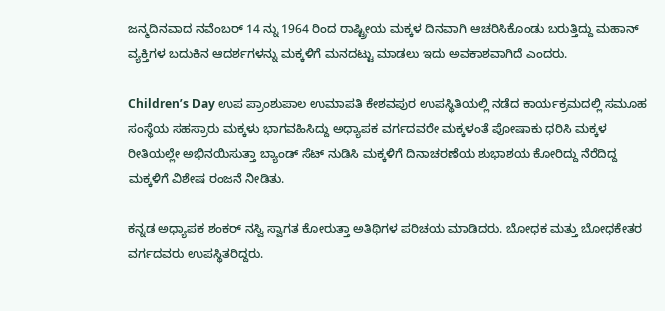ಜನ್ಮದಿನವಾದ ನವೆಂಬರ್ 14 ನ್ನು 1964 ರಿಂದ ರಾಷ್ಟ್ರೀಯ ಮಕ್ಕಳ ದಿನವಾಗಿ ಆಚರಿಸಿಕೊಂಡು ಬರುತ್ತಿದ್ದು ಮಹಾನ್ ವ್ಯಕ್ತಿಗಳ ಬದುಕಿನ ಆದರ್ಶಗಳನ್ನು ಮಕ್ಕಳಿಗೆ ಮನದಟ್ಟು ಮಾಡಲು ಇದು ಅವಕಾಶವಾಗಿದೆ ಎಂದರು.

Children’s Day ಉಪ ಪ್ರಾಂಶುಪಾಲ ಉಮಾಪತಿ ಕೇಶವಪುರ ಉಪಸ್ಥಿತಿಯಲ್ಲಿ ನಡೆದ ಕಾರ್ಯಕ್ರಮದಲ್ಲಿ ಸಮೂಹ ಸಂಸ್ಥೆಯ ಸಹಸ್ರಾರು ಮಕ್ಕಳು ಭಾಗವಹಿಸಿದ್ದು ಅಧ್ಯಾಪಕ ವರ್ಗದವರೇ ಮಕ್ಕಳಂತೆ ಪೋಷಾಕು ಧರಿಸಿ ಮಕ್ಕಳ ರೀತಿಯಲ್ಲೇ ಅಭಿನಯಿಸುತ್ತಾ ಬ್ಯಾಂಡ್ ಸೆಟ್ ನುಡಿಸಿ ಮಕ್ಕಳಿಗೆ ದಿನಾಚರಣೆಯ ಶುಭಾಶಯ ಕೋರಿದ್ದು ನೆರೆದಿದ್ದ ಮಕ್ಕಳಿಗೆ ವಿಶೇಷ ರಂಜನೆ ನೀಡಿತು.

ಕನ್ನಡ ಅಧ್ಯಾಪಕ ಶಂಕರ್ ನಸ್ವಿ ಸ್ವಾಗತ ಕೋರುತ್ತಾ ಅತಿಥಿಗಳ ಪರಿಚಯ ಮಾಡಿದರು. ಬೋಧಕ ಮತ್ತು ಬೋಧಕೇತರ ವರ್ಗದವರು ಉಪಸ್ಥಿತರಿದ್ದರು.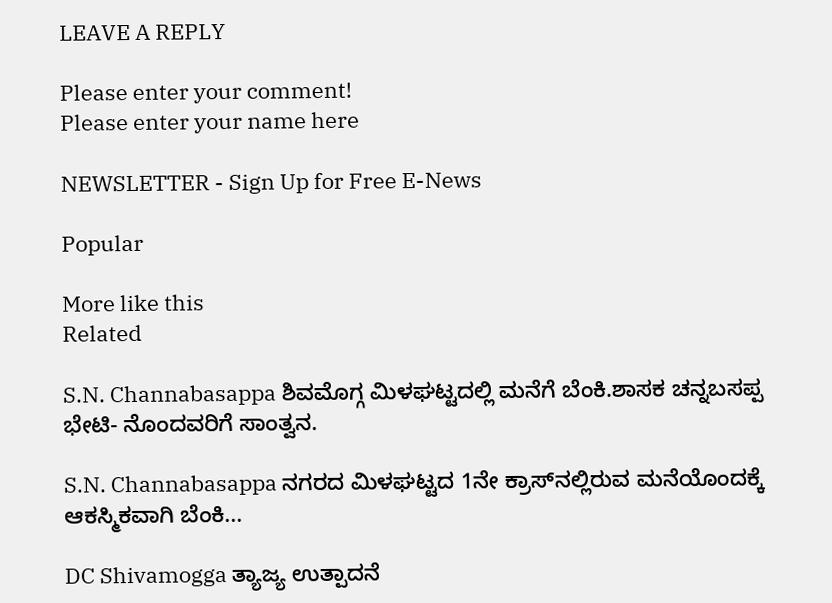LEAVE A REPLY

Please enter your comment!
Please enter your name here

NEWSLETTER - Sign Up for Free E-News

Popular

More like this
Related

S.N. Channabasappa ಶಿವಮೊಗ್ಗ ಮಿಳಘಟ್ಟದಲ್ಲಿ ಮನೆಗೆ ಬೆಂಕಿ.ಶಾಸಕ ಚನ್ನಬಸಪ್ಪ‌ ಭೇಟಿ- ನೊಂದವರಿಗೆ ಸಾಂತ್ವನ.

S.N. Channabasappa ನಗರದ ಮಿಳಘಟ್ಟದ 1ನೇ ಕ್ರಾಸ್‌ನಲ್ಲಿರುವ ಮನೆಯೊಂದಕ್ಕೆ ಆಕಸ್ಮಿಕವಾಗಿ ಬೆಂಕಿ...

DC Shivamogga ತ್ಯಾಜ್ಯ ಉತ್ಪಾದನೆ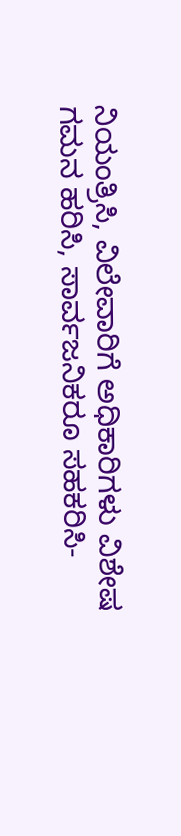ನಿಯಂತ್ರಿಸಿ, ವಿಲೇವಾರಿಗೆ ಅಧಿಕಾರಿಗಳು ವಿಶೇಷ ಗಮನ ಹರಿಸಿ, ಸಾರ್ವಜನಿಕರೂ ಸಹಕರಿಸಿ-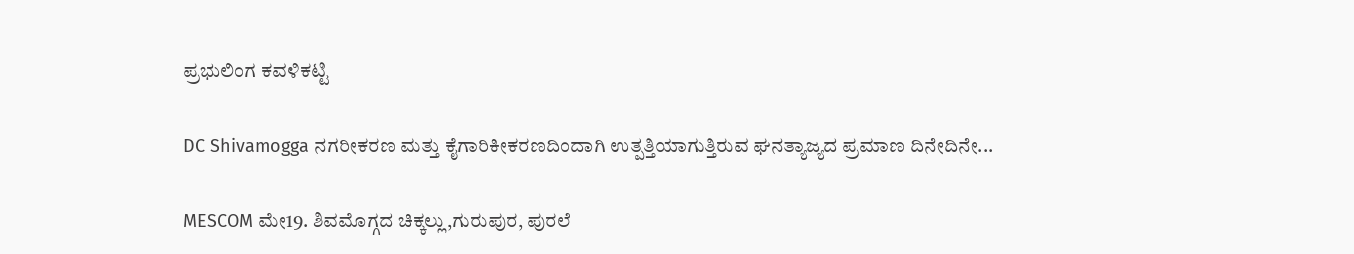ಪ್ರಭುಲಿಂಗ ಕವಳಿಕಟ್ಟಿ

DC Shivamogga ನಗರೀಕರಣ ಮತ್ತು ಕೈಗಾರಿಕೀಕರಣದಿಂದಾಗಿ ಉತ್ಪತ್ತಿಯಾಗುತ್ತಿರುವ ಘನತ್ಯಾಜ್ಯದ ಪ್ರಮಾಣ ದಿನೇದಿನೇ...

MESCOM ಮೇ19. ಶಿವಮೊಗ್ಗದ ಚಿಕ್ಕಲ್ಲು,ಗುರುಪುರ, ಪುರಲೆ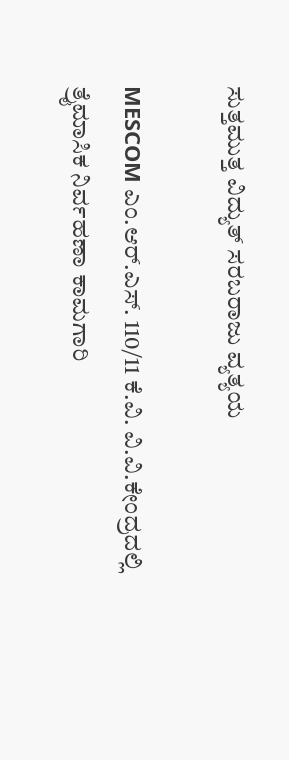ಸುತ್ತಮುತ್ತ ವಿದ್ಯುತ್ ಸರಬರಾಜು ವ್ಯತ್ಯಯ

MESCOM ಎಂ.ಆರ್.ಎಸ್. 110/11 ಕೆ.ವಿ. ವಿ.ವಿ.ಕೇಂದ್ರದಲ್ಲಿ ತ್ರೈಮಾಸಿಕ ನಿರ್ವಹಣಾ ಕಾಮಗಾರಿ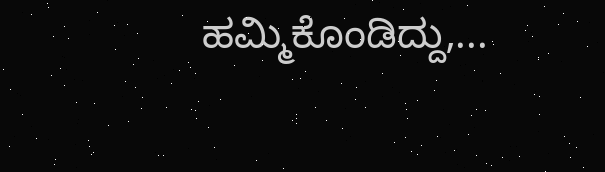ಹಮ್ಮಿಕೊಂಡಿದ್ದು,...